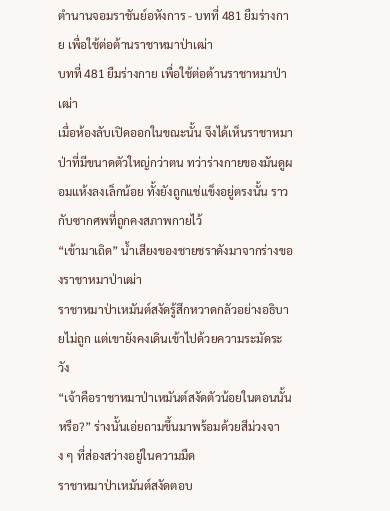ตำนานจอมราชันย์อหังการ - บทที่ 481 ยืมร่างกาย เพื่อใช้ต่อต้านราชาหมาป่าเฒ่า
บทที่ 481 ยืมร่างกาย เพื่อใช้ต่อต้านราชาหมาป่าเฒ่า
เมื่อห้องลับเปิดออกในขณะนั้น จึงได้เห็นราชาหมาป่าที่มีขนาดตัวใหญ่กว่าตน ทว่าร่างกายของมันดูผอมแห้งลงเล็กน้อย ทั้งยังถูกแช่แข็งอยู่ตรงนั้น ราวกับซากศพที่ถูกคงสภาพกายไว้
“เข้ามาเถิด” น้ำเสียงของชายชราดังมาจากร่างของราชาหมาป่าเฒ่า
ราชาหมาป่าเหมันต์สงัดรู้สึกหวาดกลัวอย่างอธิบายไม่ถูก แต่เขายังคงเดินเข้าไปด้วยความระมัดระวัง
“เจ้าคือราชาหมาป่าเหมันต์สงัดตัวน้อยในตอนนั้นหรือ?” ร่างนั้นเอ่ยถามขึ้นมาพร้อมด้วยสีม่วงจาง ๆ ที่ส่องสว่างอยู่ในความมืด
ราชาหมาป่าเหมันต์สงัดตอบ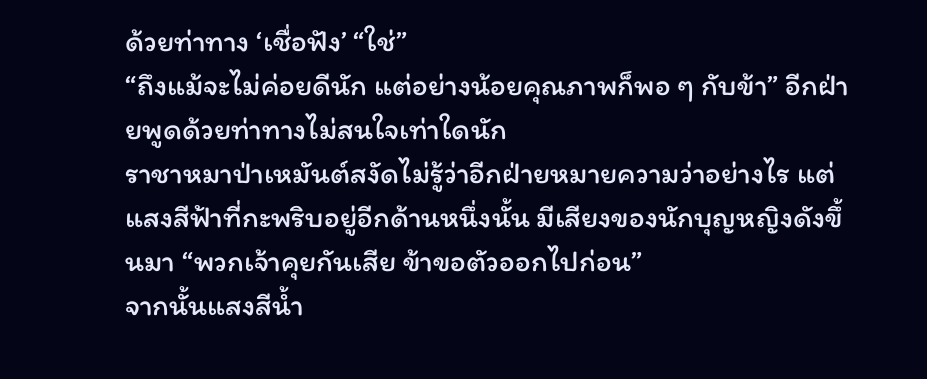ด้วยท่าทาง ‘เชื่อฟัง’ “ใช่”
“ถึงแม้จะไม่ค่อยดีนัก แต่อย่างน้อยคุณภาพก็พอ ๆ กับข้า” อีกฝ่ายพูดด้วยท่าทางไม่สนใจเท่าใดนัก
ราชาหมาป่าเหมันต์สงัดไม่รู้ว่าอีกฝ่ายหมายความว่าอย่างไร แต่แสงสีฟ้าที่กะพริบอยู่อีกด้านหนึ่งนั้น มีเสียงของนักบุญหญิงดังขึ้นมา “พวกเจ้าคุยกันเสีย ข้าขอตัวออกไปก่อน”
จากนั้นแสงสีน้ำ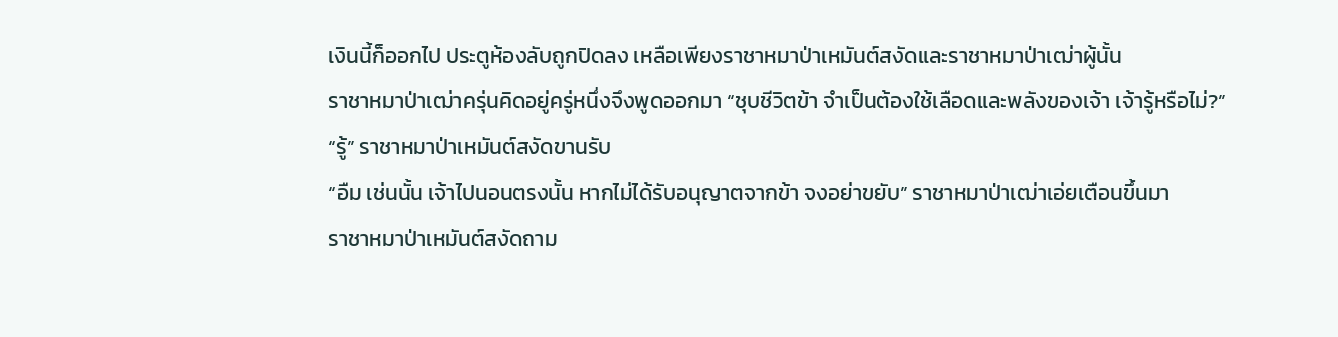เงินนี้ก็ออกไป ประตูห้องลับถูกปิดลง เหลือเพียงราชาหมาป่าเหมันต์สงัดและราชาหมาป่าเฒ่าผู้นั้น
ราชาหมาป่าเฒ่าครุ่นคิดอยู่ครู่หนึ่งจึงพูดออกมา “ชุบชีวิตข้า จำเป็นต้องใช้เลือดและพลังของเจ้า เจ้ารู้หรือไม่?”
“รู้” ราชาหมาป่าเหมันต์สงัดขานรับ
“อืม เช่นนั้น เจ้าไปนอนตรงนั้น หากไม่ได้รับอนุญาตจากข้า จงอย่าขยับ” ราชาหมาป่าเฒ่าเอ่ยเตือนขึ้นมา
ราชาหมาป่าเหมันต์สงัดถาม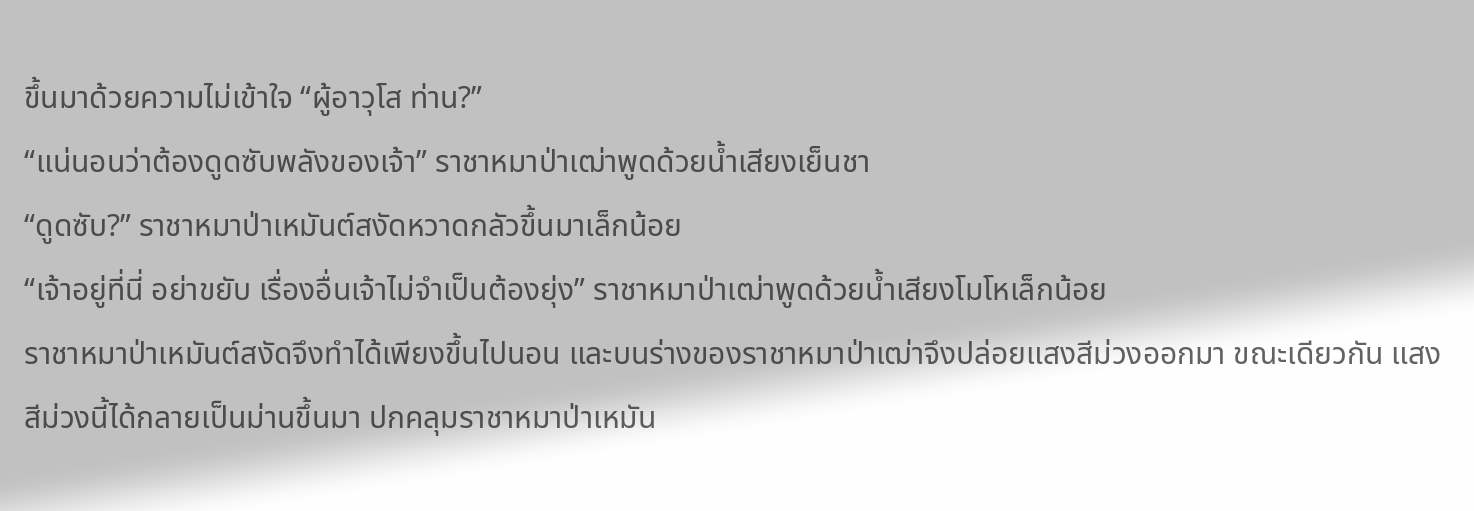ขึ้นมาด้วยความไม่เข้าใจ “ผู้อาวุโส ท่าน?”
“แน่นอนว่าต้องดูดซับพลังของเจ้า” ราชาหมาป่าเฒ่าพูดด้วยน้ำเสียงเย็นชา
“ดูดซับ?” ราชาหมาป่าเหมันต์สงัดหวาดกลัวขึ้นมาเล็กน้อย
“เจ้าอยู่ที่นี่ อย่าขยับ เรื่องอื่นเจ้าไม่จำเป็นต้องยุ่ง” ราชาหมาป่าเฒ่าพูดด้วยน้ำเสียงโมโหเล็กน้อย
ราชาหมาป่าเหมันต์สงัดจึงทำได้เพียงขึ้นไปนอน และบนร่างของราชาหมาป่าเฒ่าจึงปล่อยแสงสีม่วงออกมา ขณะเดียวกัน แสงสีม่วงนี้ได้กลายเป็นม่านขึ้นมา ปกคลุมราชาหมาป่าเหมัน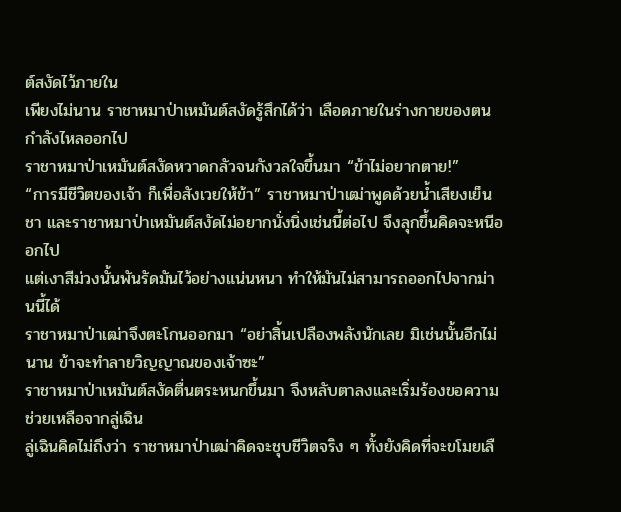ต์สงัดไว้ภายใน
เพียงไม่นาน ราชาหมาป่าเหมันต์สงัดรู้สึกได้ว่า เลือดภายในร่างกายของตนกำลังไหลออกไป
ราชาหมาป่าเหมันต์สงัดหวาดกลัวจนกังวลใจขึ้นมา “ข้าไม่อยากตาย!”
“การมีชีวิตของเจ้า ก็เพื่อสังเวยให้ข้า” ราชาหมาป่าเฒ่าพูดด้วยน้ำเสียงเย็นชา และราชาหมาป่าเหมันต์สงัดไม่อยากนั่งนิ่งเช่นนี้ต่อไป จึงลุกขึ้นคิดจะหนีออกไป
แต่เงาสีม่วงนั้นพันรัดมันไว้อย่างแน่นหนา ทำให้มันไม่สามารถออกไปจากม่านนี้ได้
ราชาหมาป่าเฒ่าจึงตะโกนออกมา “อย่าสิ้นเปลืองพลังนักเลย มิเช่นนั้นอีกไม่นาน ข้าจะทำลายวิญญาณของเจ้าซะ”
ราชาหมาป่าเหมันต์สงัดตื่นตระหนกขึ้นมา จึงหลับตาลงและเริ่มร้องขอความช่วยเหลือจากลู่เฉิน
ลู่เฉินคิดไม่ถึงว่า ราชาหมาป่าเฒ่าคิดจะชุบชีวิตจริง ๆ ทั้งยังคิดที่จะขโมยเลื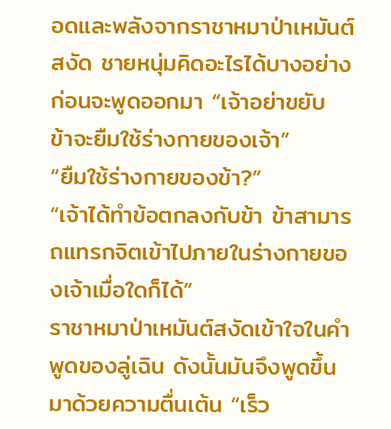อดและพลังจากราชาหมาป่าเหมันต์สงัด ชายหนุ่มคิดอะไรได้บางอย่างก่อนจะพูดออกมา “เจ้าอย่าขยับ ข้าจะยืมใช้ร่างกายของเจ้า”
“ยืมใช้ร่างกายของข้า?”
“เจ้าได้ทำข้อตกลงกับข้า ข้าสามารถแทรกจิตเข้าไปภายในร่างกายของเจ้าเมื่อใดก็ได้”
ราชาหมาป่าเหมันต์สงัดเข้าใจในคำพูดของลู่เฉิน ดังนั้นมันจึงพูดขึ้นมาด้วยความตื่นเต้น “เร็ว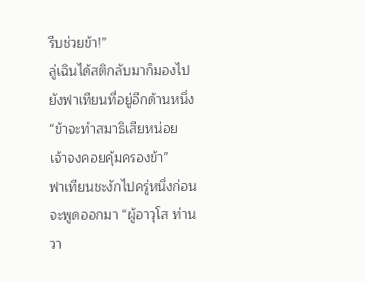รีบช่วยข้า!”
ลู่เฉินได้สติกลับมาก็มองไปยังฟาเทียนที่อยู่อีกด้านหนึ่ง “ข้าจะทำสมาธิเสียหน่อย เจ้าจงคอยคุ้มครองข้า”
ฟาเทียนชะงักไปครู่หนึ่งก่อนจะพูดออกมา “ผู้อาวุโส ท่านวา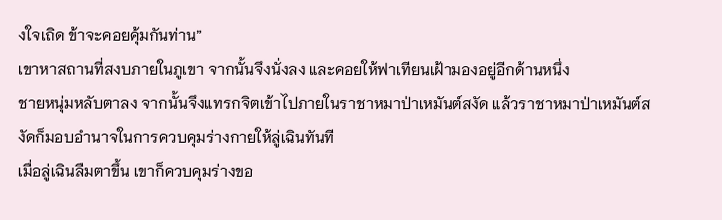งใจเถิด ข้าจะคอยคุ้มกันท่าน”
เขาหาสถานที่สงบภายในภูเขา จากนั้นจึงนั่งลง และคอยให้ฟาเทียนเฝ้ามองอยู่อีกด้านหนึ่ง
ชายหนุ่มหลับตาลง จากนั้นจึงแทรกจิตเข้าไปภายในราชาหมาป่าเหมันต์สงัด แล้วราชาหมาป่าเหมันต์สงัดก็มอบอำนาจในการควบคุมร่างกายให้ลู่เฉินทันที
เมื่อลู่เฉินลืมตาขึ้น เขาก็ควบคุมร่างขอ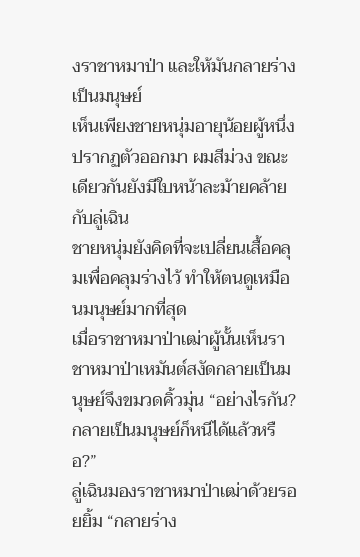งราชาหมาป่า และให้มันกลายร่างเป็นมนุษย์
เห็นเพียงชายหนุ่มอายุน้อยผู้หนึ่งปรากฏตัวออกมา ผมสีม่วง ขณะเดียวกันยังมีใบหน้าละม้ายคล้ายกับลู่เฉิน
ชายหนุ่มยังคิดที่จะเปลี่ยนเสื้อคลุมเพื่อคลุมร่างไว้ ทำให้ตนดูเหมือนมนุษย์มากที่สุด
เมื่อราชาหมาป่าเฒ่าผู้นั้นเห็นราชาหมาป่าเหมันต์สงัดกลายเป็นมนุษย์จึงขมวดคิ้วมุ่น “อย่างไรกัน? กลายเป็นมนุษย์ก็หนีได้แล้วหรือ?”
ลู่เฉินมองราชาหมาป่าเฒ่าด้วยรอยยิ้ม “กลายร่าง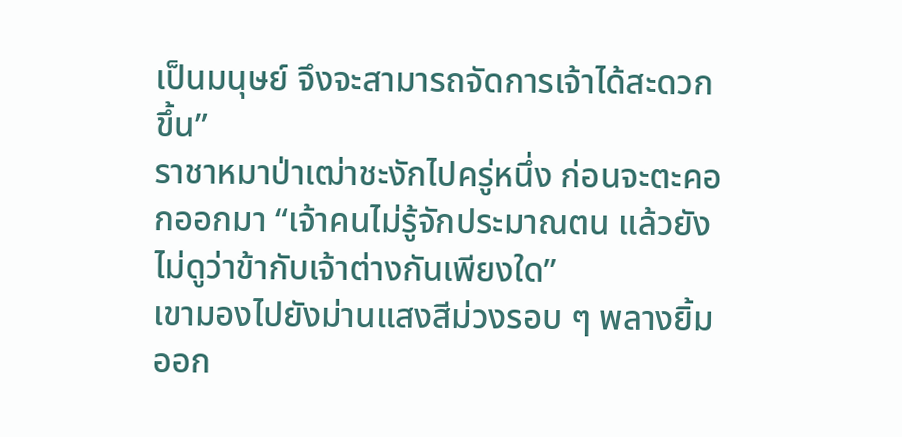เป็นมนุษย์ จึงจะสามารถจัดการเจ้าได้สะดวกขึ้น”
ราชาหมาป่าเฒ่าชะงักไปครู่หนึ่ง ก่อนจะตะคอกออกมา “เจ้าคนไม่รู้จักประมาณตน แล้วยังไม่ดูว่าข้ากับเจ้าต่างกันเพียงใด”
เขามองไปยังม่านแสงสีม่วงรอบ ๆ พลางยิ้มออก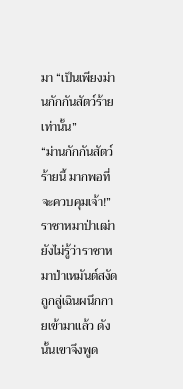มา “เป็นเพียงม่านกักกันสัตว์ร้ายเท่านั้น”
“ม่านกักกันสัตว์ร้ายนี้ มากพอที่จะควบคุมเจ้า!” ราชาหมาป่าเฒ่ายังไม่รู้ว่าราชาหมาป่าเหมันต์สงัดถูกลู่เฉินผนึกกายเข้ามาแล้ว ดังนั้นเขาจึงพูด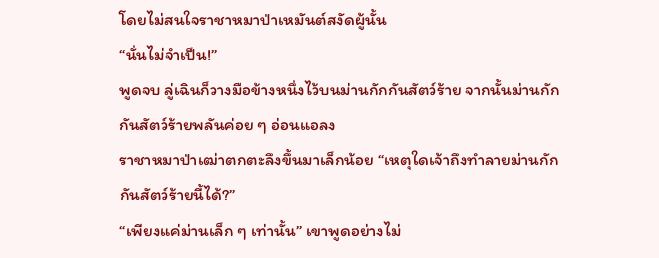โดยไม่สนใจราชาหมาป่าเหมันต์สงัดผู้นั้น
“นั่นไม่จำเป็น!”
พูดจบ ลู่เฉินก็วางมือข้างหนึ่งไว้บนม่านกักกันสัตว์ร้าย จากนั้นม่านกักกันสัตว์ร้ายพลันค่อย ๆ อ่อนแอลง
ราชาหมาป่าเฒ่าตกตะลึงขึ้นมาเล็กน้อย “เหตุใดเจ้าถึงทำลายม่านกักกันสัตว์ร้ายนี้ได้?”
“เพียงแค่ม่านเล็ก ๆ เท่านั้น” เขาพูดอย่างไม่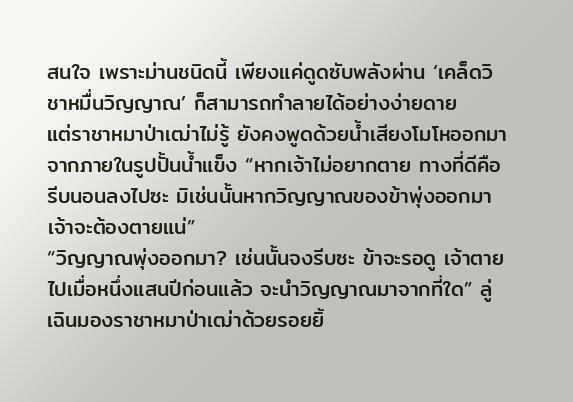สนใจ เพราะม่านชนิดนี้ เพียงแค่ดูดซับพลังผ่าน ‘เคล็ดวิชาหมื่นวิญญาณ’ ก็สามารถทำลายได้อย่างง่ายดาย
แต่ราชาหมาป่าเฒ่าไม่รู้ ยังคงพูดด้วยน้ำเสียงโมโหออกมาจากภายในรูปปั้นน้ำแข็ง “หากเจ้าไม่อยากตาย ทางที่ดีคือรีบนอนลงไปซะ มิเช่นนั้นหากวิญญาณของข้าพุ่งออกมา เจ้าจะต้องตายแน่”
“วิญญาณพุ่งออกมา? เช่นนั้นจงรีบซะ ข้าจะรอดู เจ้าตายไปเมื่อหนึ่งแสนปีก่อนแล้ว จะนำวิญญาณมาจากที่ใด” ลู่เฉินมองราชาหมาป่าเฒ่าด้วยรอยยิ้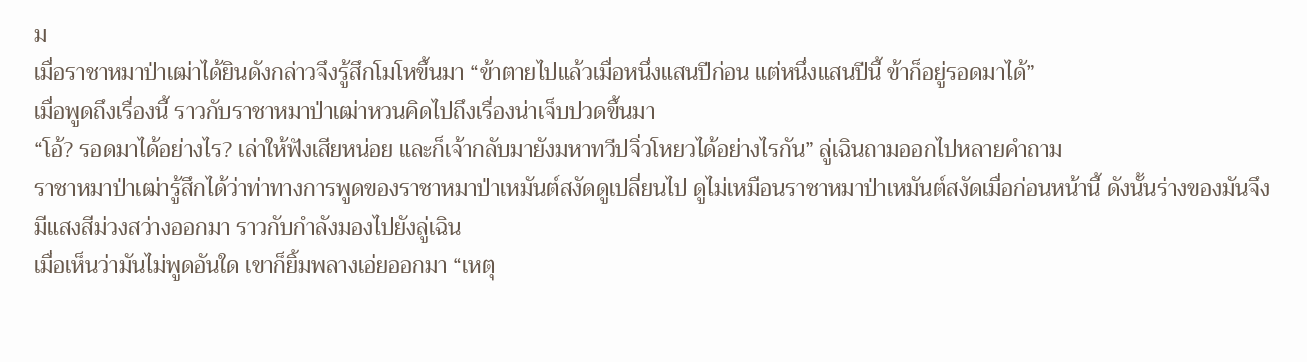ม
เมื่อราชาหมาป่าเฒ่าได้ยินดังกล่าวจึงรู้สึกโมโหขึ้นมา “ข้าตายไปแล้วเมื่อหนึ่งแสนปีก่อน แต่หนึ่งแสนปีนี้ ข้าก็อยู่รอดมาได้”
เมื่อพูดถึงเรื่องนี้ ราวกับราชาหมาป่าเฒ่าหวนคิดไปถึงเรื่องน่าเจ็บปวดขึ้นมา
“โอ้? รอดมาได้อย่างไร? เล่าให้ฟังเสียหน่อย และก็เจ้ากลับมายังมหาทวีปจิ่วโหยวได้อย่างไรกัน” ลู่เฉินถามออกไปหลายคำถาม
ราชาหมาป่าเฒ่ารู้สึกได้ว่าท่าทางการพูดของราชาหมาป่าเหมันต์สงัดดูเปลี่ยนไป ดูไม่เหมือนราชาหมาป่าเหมันต์สงัดเมื่อก่อนหน้านี้ ดังนั้นร่างของมันจึงมีแสงสีม่วงสว่างออกมา ราวกับกำลังมองไปยังลู่เฉิน
เมื่อเห็นว่ามันไม่พูดอันใด เขาก็ยิ้มพลางเอ่ยออกมา “เหตุ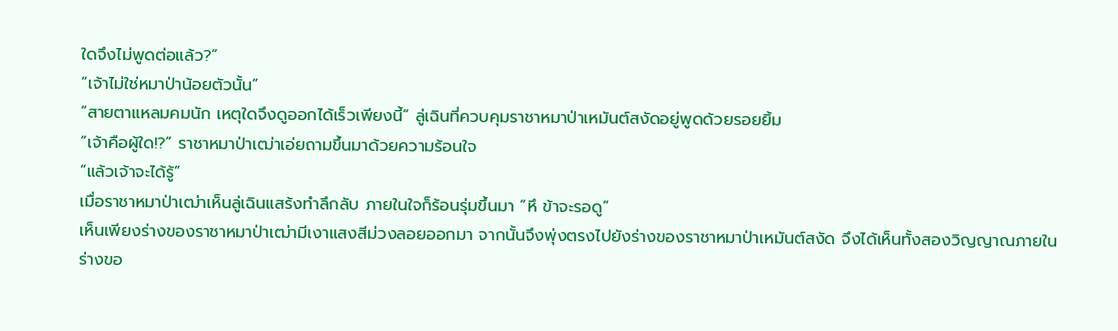ใดจึงไม่พูดต่อแล้ว?”
“เจ้าไม่ใช่หมาป่าน้อยตัวนั้น”
“สายตาแหลมคมนัก เหตุใดจึงดูออกได้เร็วเพียงนี้” ลู่เฉินที่ควบคุมราชาหมาป่าเหมันต์สงัดอยู่พูดด้วยรอยยิ้ม
“เจ้าคือผู้ใด!?” ราชาหมาป่าเฒ่าเอ่ยถามขึ้นมาด้วยความร้อนใจ
“แล้วเจ้าจะได้รู้”
เมื่อราชาหมาป่าเฒ่าเห็นลู่เฉินแสร้งทำลึกลับ ภายในใจก็ร้อนรุ่มขึ้นมา “หึ ข้าจะรอดู”
เห็นเพียงร่างของราชาหมาป่าเฒ่ามีเงาแสงสีม่วงลอยออกมา จากนั้นจึงพุ่งตรงไปยังร่างของราชาหมาป่าเหมันต์สงัด จึงได้เห็นทั้งสองวิญญาณภายในร่างขอ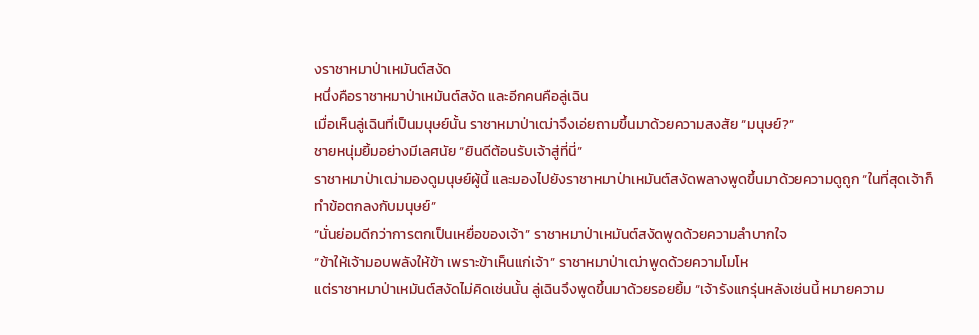งราชาหมาป่าเหมันต์สงัด
หนึ่งคือราชาหมาป่าเหมันต์สงัด และอีกคนคือลู่เฉิน
เมื่อเห็นลู่เฉินที่เป็นมนุษย์นั้น ราชาหมาป่าเฒ่าจึงเอ่ยถามขึ้นมาด้วยความสงสัย “มนุษย์?”
ชายหนุ่มยิ้มอย่างมีเลศนัย “ยินดีต้อนรับเจ้าสู่ที่นี่”
ราชาหมาป่าเฒ่ามองดูมนุษย์ผู้นี้ และมองไปยังราชาหมาป่าเหมันต์สงัดพลางพูดขึ้นมาด้วยความดูถูก “ในที่สุดเจ้าก็ทำข้อตกลงกับมนุษย์”
“นั่นย่อมดีกว่าการตกเป็นเหยื่อของเจ้า” ราชาหมาป่าเหมันต์สงัดพูดด้วยความลำบากใจ
“ข้าให้เจ้ามอบพลังให้ข้า เพราะข้าเห็นแก่เจ้า” ราชาหมาป่าเฒ่าพูดด้วยความโมโห
แต่ราชาหมาป่าเหมันต์สงัดไม่คิดเช่นนั้น ลู่เฉินจึงพูดขึ้นมาด้วยรอยยิ้ม “เจ้ารังแกรุ่นหลังเช่นนี้ หมายความ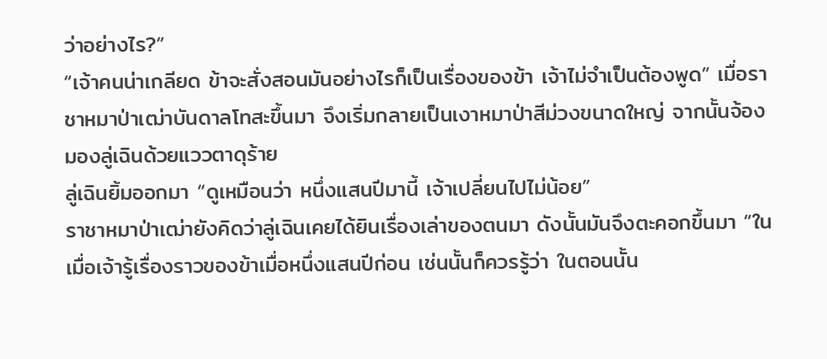ว่าอย่างไร?”
“เจ้าคนน่าเกลียด ข้าจะสั่งสอนมันอย่างไรก็เป็นเรื่องของข้า เจ้าไม่จำเป็นต้องพูด” เมื่อราชาหมาป่าเฒ่าบันดาลโทสะขึ้นมา จึงเริ่มกลายเป็นเงาหมาป่าสีม่วงขนาดใหญ่ จากนั้นจ้องมองลู่เฉินด้วยแววตาดุร้าย
ลู่เฉินยิ้มออกมา “ดูเหมือนว่า หนึ่งแสนปีมานี้ เจ้าเปลี่ยนไปไม่น้อย”
ราชาหมาป่าเฒ่ายังคิดว่าลู่เฉินเคยได้ยินเรื่องเล่าของตนมา ดังนั้นมันจึงตะคอกขึ้นมา “ในเมื่อเจ้ารู้เรื่องราวของข้าเมื่อหนึ่งแสนปีก่อน เช่นนั้นก็ควรรู้ว่า ในตอนนั้น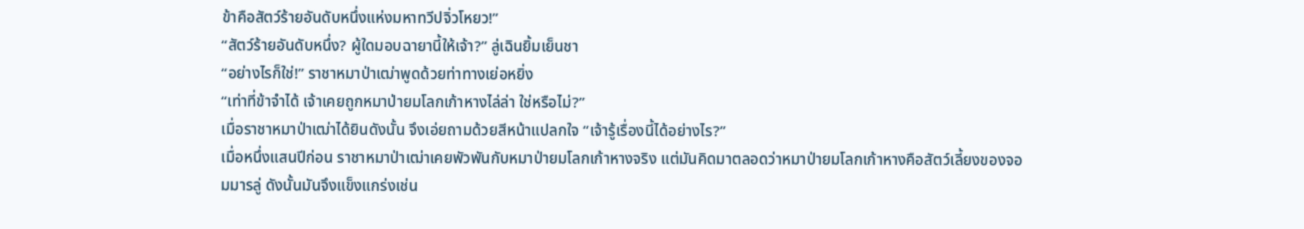ข้าคือสัตว์ร้ายอันดับหนึ่งแห่งมหาทวีปจิ่วโหยว!”
“สัตว์ร้ายอันดับหนึ่ง? ผู้ใดมอบฉายานี้ให้เจ้า?” ลู่เฉินยิ้มเย็นชา
“อย่างไรก็ใช่!” ราชาหมาป่าเฒ่าพูดด้วยท่าทางเย่อหยิ่ง
“เท่าที่ข้าจำได้ เจ้าเคยถูกหมาป่ายมโลกเก้าหางไล่ล่า ใช่หรือไม่?”
เมื่อราชาหมาป่าเฒ่าได้ยินดังนั้น จึงเอ่ยถามด้วยสีหน้าแปลกใจ “เจ้ารู้เรื่องนี้ได้อย่างไร?”
เมื่อหนึ่งแสนปีก่อน ราชาหมาป่าเฒ่าเคยพัวพันกับหมาป่ายมโลกเก้าหางจริง แต่มันคิดมาตลอดว่าหมาป่ายมโลกเก้าหางคือสัตว์เลี้ยงของจอมมารลู่ ดังนั้นมันจึงแข็งแกร่งเช่น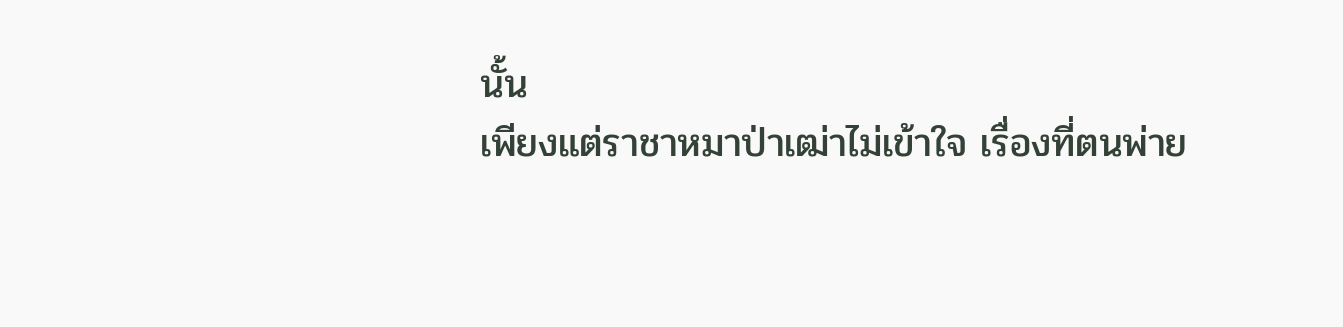นั้น
เพียงแต่ราชาหมาป่าเฒ่าไม่เข้าใจ เรื่องที่ตนพ่าย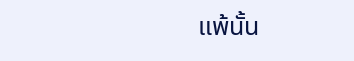แพ้นั้น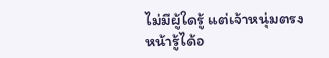ไม่มีผู้ใดรู้ แต่เจ้าหนุ่มตรงหน้ารู้ได้อ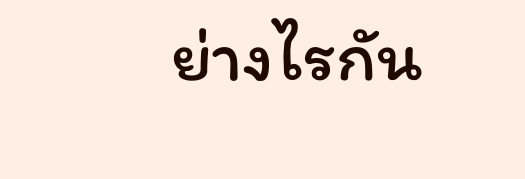ย่างไรกัน